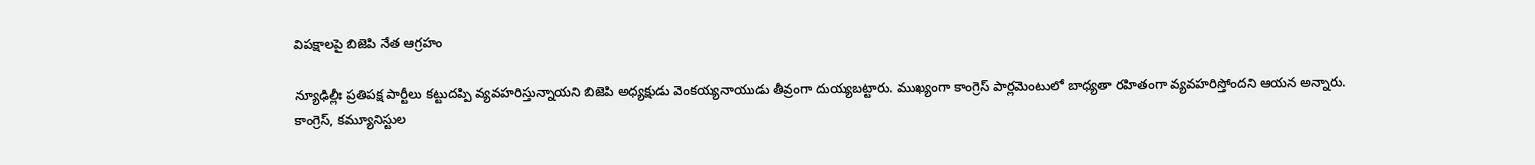విపక్షాలపై బిజెపి నేత ఆగ్రహం

న్యూఢిల్లీః ప్రతిపక్ష పార్టీలు కట్టుదప్పి వ్యవహరిస్తున్నాయని బిజెపి అధ్యక్షుడు వెంకయ్యనాయుడు తీవ్రంగా దుయ్యబట్టారు. ముఖ్యంగా కాంగ్రెస్‌ పార్లమెంటులో బాధ్యతా రహితంగా వ్యవహరిస్తోందని ఆయన అన్నారు. కాంగ్రెస్‌, కమ్యూనిస్టుల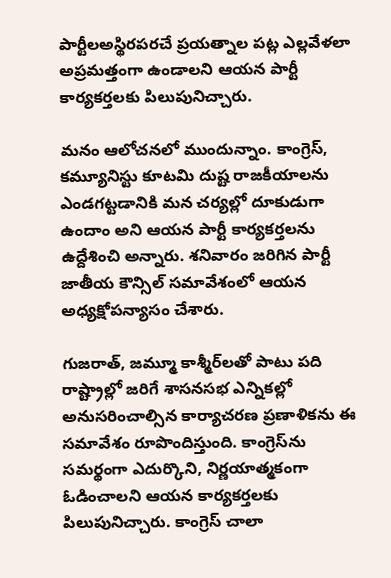పార్టీలఅస్థిరపరచే ప్రయత్నాల పట్ల ఎల్లవేళలా అప్రమత్తంగా ఉండాలని ఆయన పార్టీ కార్యకర్తలకు పిలుపునిచ్చారు.

మనం ఆలోచనలో ముందున్నాం. కాంగ్రెస్‌, కమ్యూనిస్టు కూటమి దుష్ట రాజకీయాలను ఎండగట్టడానికి మన చర్యల్లో దూకుడుగా ఉందాం అని ఆయన పార్టీ కార్యకర్తలను ఉద్దేశించి అన్నారు. శనివారం జరిగిన పార్టీ జాతీయ కౌన్సిల్‌ సమావేశంలో ఆయన అధ్యక్షోపన్యాసం చేశారు.

గుజరాత్‌, జమ్మూ కాశ్మీర్‌లతో పాటు పది రాష్ట్రాల్లో జరిగే శాసనసభ ఎన్నికల్లో అనుసరించాల్సిన కార్యాచరణ ప్రణాళికను ఈ సమావేశం రూపొందిస్తుంది. కాంగ్రెస్‌ను సమర్థంగా ఎదుర్కొని, నిర్ణయాత్మకంగా ఓడించాలని ఆయన కార్యకర్తలకు పిలుపునిచ్చారు. కాంగ్రెస్‌ చాలా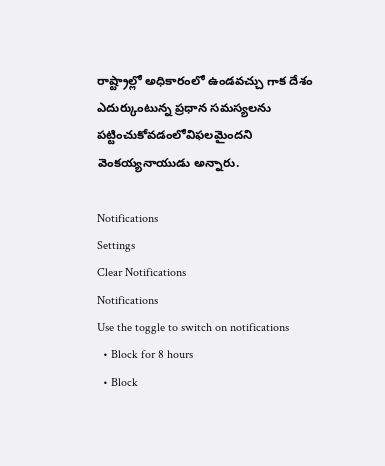రాష్ట్రాల్లో అధికారంలో ఉండవచ్చు గాక దేశం ఎదుర్కుంటున్న ప్రధాన సమస్యలను పట్టించుకోవడంలోవిఫలమైందని వెంకయ్యనాయుడు అన్నారు.

Notifications
Settings
Clear Notifications
Notifications
Use the toggle to switch on notifications
  • Block for 8 hours
  • Block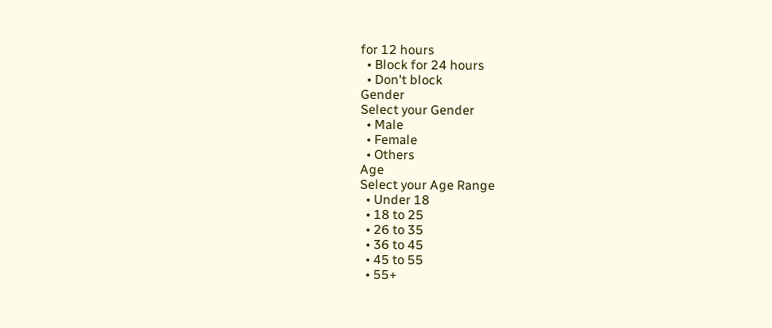for 12 hours
  • Block for 24 hours
  • Don't block
Gender
Select your Gender
  • Male
  • Female
  • Others
Age
Select your Age Range
  • Under 18
  • 18 to 25
  • 26 to 35
  • 36 to 45
  • 45 to 55
  • 55+